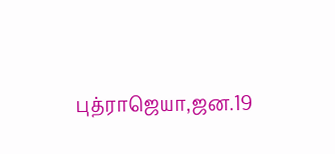புத்ராஜெயா,ஜன.19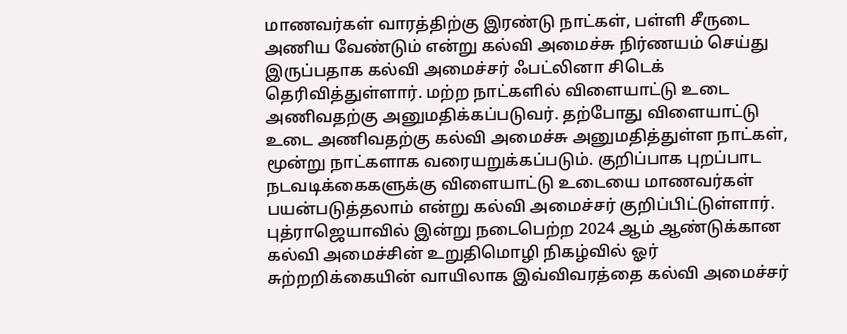மாணவர்கள் வாரத்திற்கு இரண்டு நாட்கள், பள்ளி சீருடை அணிய வேண்டும் என்று கல்வி அமைச்சு நிர்ணயம் செய்து இருப்பதாக கல்வி அமைச்சர் ஃபட்லினா சிடெக் தெரிவித்துள்ளார். மற்ற நாட்களில் விளையாட்டு உடை அணிவதற்கு அனுமதிக்கப்படுவர். தற்போது விளையாட்டு உடை அணிவதற்கு கல்வி அமைச்சு அனுமதித்துள்ள நாட்கள், மூன்று நாட்களாக வரையறுக்கப்படும். குறிப்பாக புறப்பாட நடவடிக்கைகளுக்கு விளையாட்டு உடையை மாணவர்கள் பயன்படுத்தலாம் என்று கல்வி அமைச்சர் குறிப்பிட்டுள்ளார்.
புத்ராஜெயாவில் இன்று நடைபெற்ற 2024 ஆம் ஆண்டுக்கான கல்வி அமைச்சின் உறுதிமொழி நிகழ்வில் ஓர் சுற்றறிக்கையின் வாயிலாக இவ்விவரத்தை கல்வி அமைச்சர்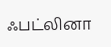ஃபட்லினா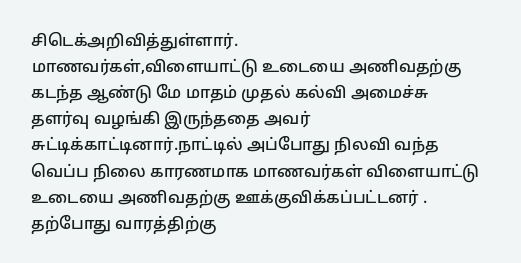சிடெக்அறிவித்துள்ளார்.
மாணவர்கள்,விளையாட்டு உடையை அணிவதற்கு கடந்த ஆண்டு மே மாதம் முதல் கல்வி அமைச்சு தளர்வு வழங்கி இருந்ததை அவர் சுட்டிக்காட்டினார்.நாட்டில் அப்போது நிலவி வந்த வெப்ப நிலை காரணமாக மாணவர்கள் விளையாட்டு உடையை அணிவதற்கு ஊக்குவிக்கப்பட்டனர் . தற்போது வாரத்திற்கு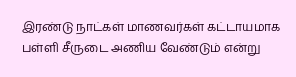இரண்டு நாட்கள் மாணவர்கள் கட்டாயமாக பள்ளி சீருடை அணிய வேண்டும் என்று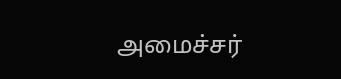அமைச்சர்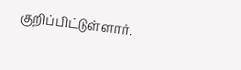குறிப்பிட்டுள்ளார்.